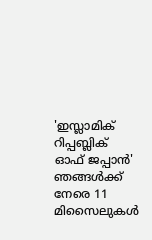'ഇസ്ലാമിക് റിപ്പബ്ലിക് ഓഫ് ജപ്പാൻ' ഞങ്ങൾക്ക് നേരെ 11 മിസൈലുകൾ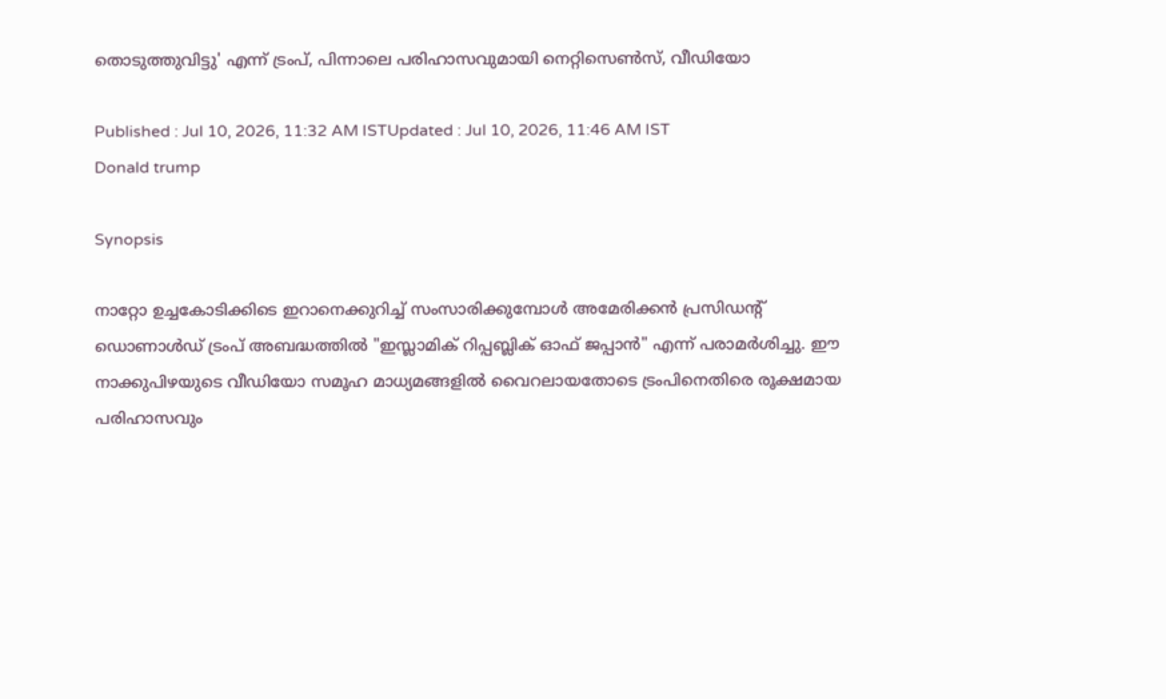തൊടുത്തുവിട്ടു' എന്ന് ട്രംപ്, പിന്നാലെ പരിഹാസവുമായി നെറ്റിസെൺസ്, വീഡിയോ

Published : Jul 10, 2026, 11:32 AM ISTUpdated : Jul 10, 2026, 11:46 AM IST
Donald trump

Synopsis

നാറ്റോ ഉച്ചകോടിക്കിടെ ഇറാനെക്കുറിച്ച് സംസാരിക്കുമ്പോൾ അമേരിക്കൻ പ്രസിഡന്റ് ഡൊണാൾഡ് ട്രംപ് അബദ്ധത്തിൽ "ഇസ്ലാമിക് റിപ്പബ്ലിക് ഓഫ് ജപ്പാൻ" എന്ന് പരാമർശിച്ചു. ഈ നാക്കുപിഴയുടെ വീഡിയോ സമൂഹ മാധ്യമങ്ങളിൽ വൈറലായതോടെ ട്രംപിനെതിരെ രൂക്ഷമായ പരിഹാസവും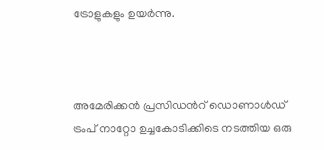ട്രോളുകളും ഉയർന്നു.



അമേരിക്കൻ പ്രസിഡന്‍റ് ഡൊണാൾഡ് ട്രംപ് നാറ്റോ ഉച്ചകോടിക്കിടെ നടത്തിയ ഒരു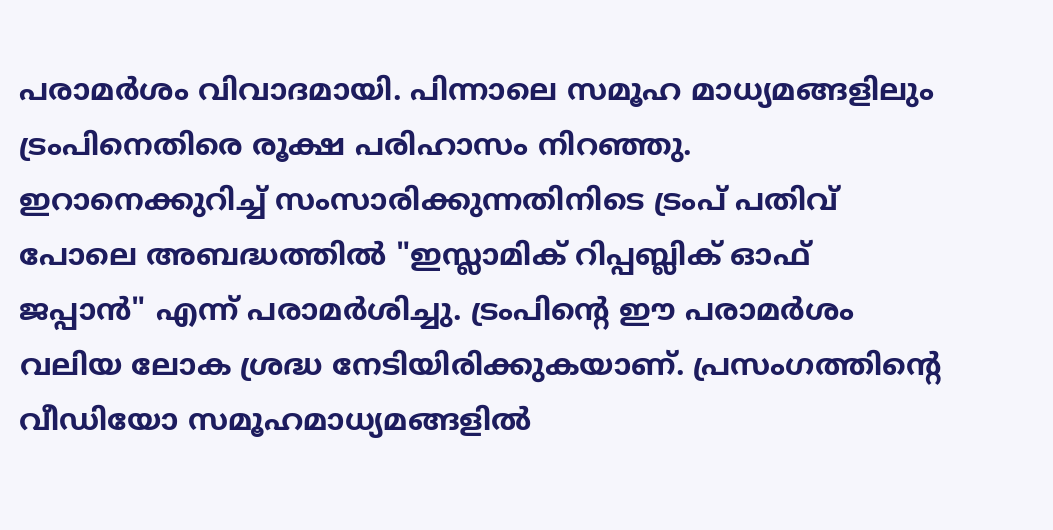പരാമർശം വിവാദമായി. പിന്നാലെ സമൂഹ മാധ്യമങ്ങളിലും ട്രംപിനെതിരെ രൂക്ഷ പരിഹാസം നിറഞ്ഞു. ഇറാനെക്കുറിച്ച് സംസാരിക്കുന്നതിനിടെ ട്രംപ് പതിവ് പോലെ അബദ്ധത്തിൽ "ഇസ്ലാമിക് റിപ്പബ്ലിക് ഓഫ് ജപ്പാൻ" എന്ന് പരാമർശിച്ചു. ട്രംപിന്‍റെ ഈ പരാമർശം വലിയ ലോക ശ്രദ്ധ നേടിയിരിക്കുകയാണ്. പ്രസംഗത്തിന്റെ വീഡിയോ സമൂഹമാധ്യമങ്ങളിൽ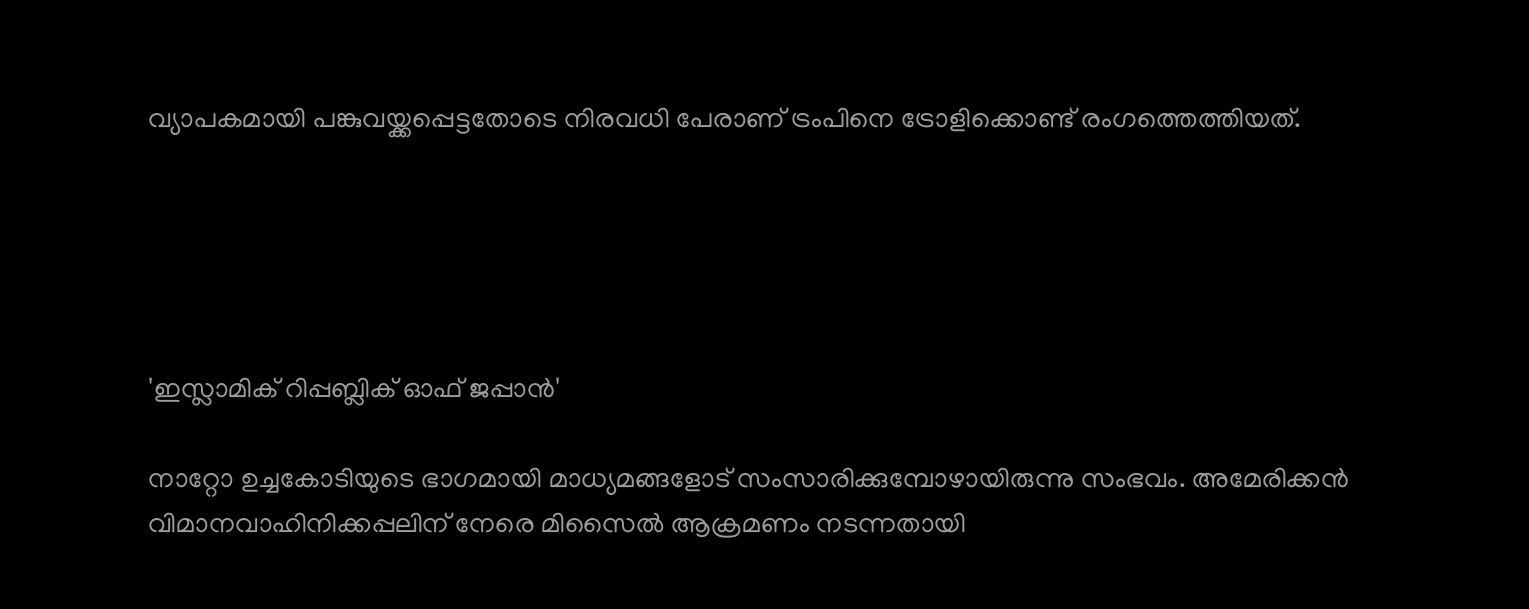വ്യാപകമായി പങ്കുവയ്ക്കപ്പെട്ടതോടെ നിരവധി പേരാണ് ട്രംപിനെ ട്രോളിക്കൊണ്ട് രംഗത്തെത്തിയത്.





'ഇസ്ലാമിക് റിപ്പബ്ലിക് ഓഫ് ജപ്പാൻ'

നാറ്റോ ഉച്ചകോടിയുടെ ഭാഗമായി മാധ്യമങ്ങളോട് സംസാരിക്കുമ്പോഴായിരുന്നു സംഭവം. അമേരിക്കൻ വിമാനവാഹിനിക്കപ്പലിന് നേരെ മിസൈൽ ആക്രമണം നടന്നതായി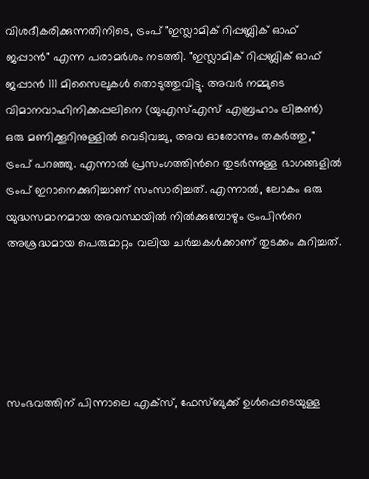വിശദീകരിക്കുന്നതിനിടെ, ട്രംപ് "ഇസ്ലാമിക് റിപ്പബ്ലിക് ഓഫ് ജപ്പാൻ" എന്ന പരാമർശം നടത്തി. "ഇസ്ലാമിക് റിപ്പബ്ലിക് ഓഫ് ജപ്പാൻ 111 മിസൈലുകൾ തൊടുത്തുവിട്ടു. അവർ നമ്മുടെ വിമാനവാഹിനിക്കപ്പലിനെ (യുഎസ്എസ് എബ്രഹാം ലിങ്കൺ) ഒരു മണിക്കൂറിനുള്ളിൽ വെടിവച്ചു, അവ ഓരോന്നും തകർത്തു," ട്രംപ് പറഞ്ഞു. എന്നാൽ പ്രസംഗത്തിന്‍റെ തുടർന്നുള്ള ഭാഗങ്ങളിൽ ട്രംപ് ഇറാനെക്കുറിച്ചാണ് സംസാരിച്ചത്. എന്നാൽ, ലോകം ഒരു യുദ്ധസമാനമായ അവസ്ഥയിൽ നിൽക്കുമ്പോഴും ട്രംപിന്‍റെ അശ്രദ്ധമായ പെരുമാറ്റം വലിയ ചർച്ചകൾക്കാണ് തുടക്കം കുറിച്ചത്.





സംഭവത്തിന് പിന്നാലെ എക്സ്, ഫേസ്ബുക്ക് ഉൾപ്പെടെയുള്ള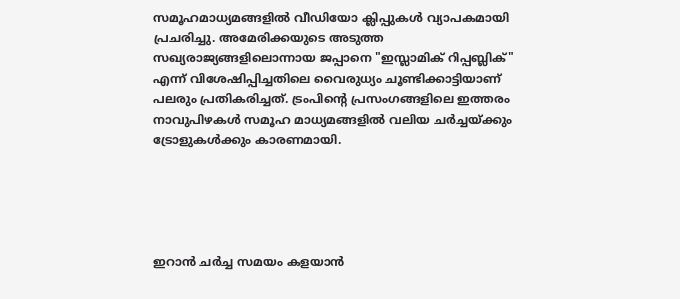സമൂഹമാധ്യമങ്ങളിൽ വീഡിയോ ക്ലിപ്പുകൾ വ്യാപകമായി പ്രചരിച്ചു. അമേരിക്കയുടെ അടുത്ത സഖ്യരാജ്യങ്ങളിലൊന്നായ ജപ്പാനെ "ഇസ്ലാമിക് റിപ്പബ്ലിക്" എന്ന് വിശേഷിപ്പിച്ചതിലെ വൈരുധ്യം ചൂണ്ടിക്കാട്ടിയാണ് പലരും പ്രതികരിച്ചത്. ട്രംപിന്‍റെ പ്രസംഗങ്ങളിലെ ഇത്തരം നാവുപിഴകൾ സമൂഹ മാധ്യമങ്ങളിൽ വലിയ ചർച്ചയ്ക്കും ട്രോളുകൾക്കും കാരണമായി.





ഇറാൻ ചർച്ച സമയം കളയാൻ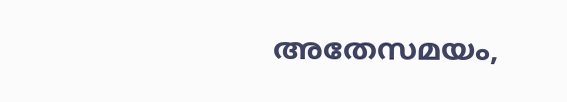അതേസമയം,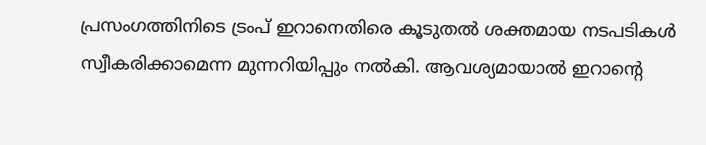പ്രസംഗത്തിനിടെ ട്രംപ് ഇറാനെതിരെ കൂടുതൽ ശക്തമായ നടപടികൾ സ്വീകരിക്കാമെന്ന മുന്നറിയിപ്പും നൽകി. ആവശ്യമായാൽ ഇറാന്‍റെ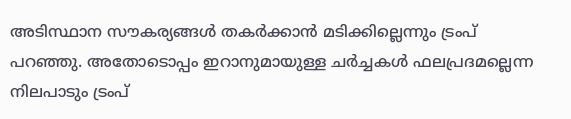അടിസ്ഥാന സൗകര്യങ്ങൾ തകർക്കാൻ മടിക്കില്ലെന്നും ട്രംപ് പറഞ്ഞു. അതോടൊപ്പം ഇറാനുമായുള്ള ചർച്ചകൾ ഫലപ്രദമല്ലെന്ന നിലപാടും ട്രംപ്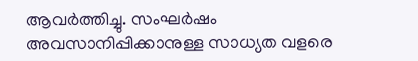ആവർത്തിച്ചു. സംഘർഷം അവസാനിപ്പിക്കാനുള്ള സാധ്യത വളരെ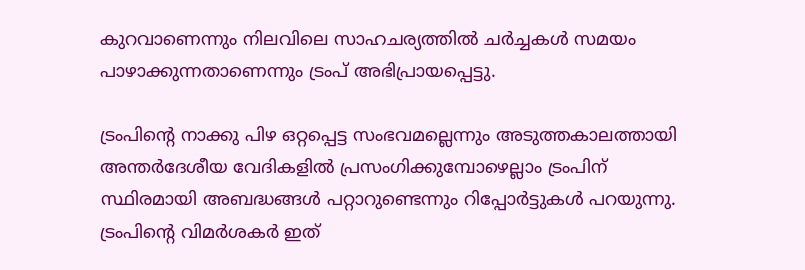കുറവാണെന്നും നിലവിലെ സാഹചര്യത്തിൽ ചർച്ചകൾ സമയം പാഴാക്കുന്നതാണെന്നും ട്രംപ് അഭിപ്രായപ്പെട്ടു.

ട്രംപിന്‍റെ നാക്കു പിഴ ഒറ്റപ്പെട്ട സംഭവമല്ലെന്നും അടുത്തകാലത്തായി അന്തർദേശീയ വേദികളിൽ പ്രസംഗിക്കുമ്പോഴെല്ലാം ട്രംപിന് സ്ഥിരമായി അബദ്ധങ്ങൾ പറ്റാറുണ്ടെന്നും റിപ്പോർട്ടുകൾ പറയുന്നു. ട്രംപിന്‍റെ വിമർശകർ ഇത്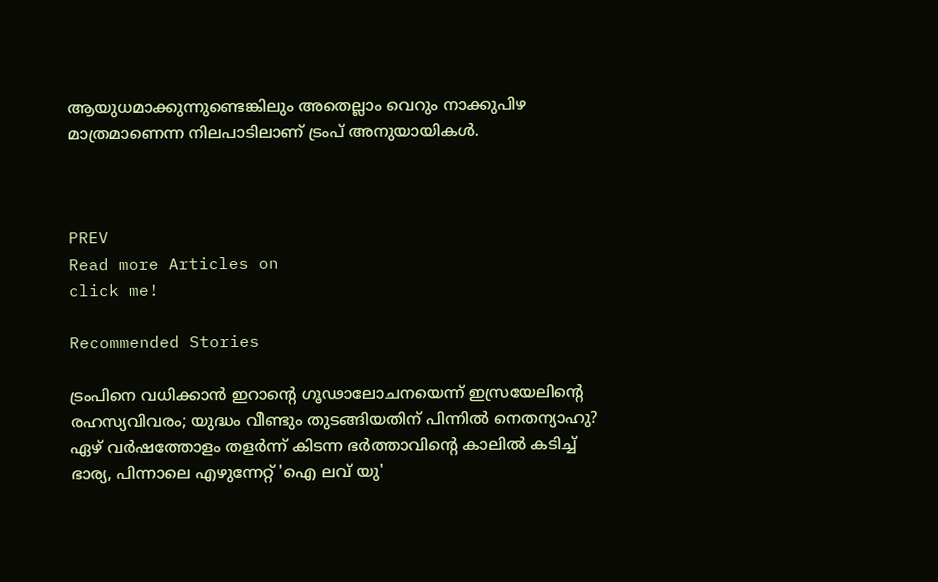ആയുധമാക്കുന്നുണ്ടെങ്കിലും അതെല്ലാം വെറും നാക്കുപിഴ മാത്രമാണെന്ന നിലപാടിലാണ് ട്രംപ് അനുയായികൾ.



PREV
Read more Articles on
click me!

Recommended Stories

ട്രംപിനെ വധിക്കാൻ ഇറാന്‍റെ ഗൂഢാലോചനയെന്ന് ഇസ്രയേലിന്‍റെ രഹസ്യവിവരം; യുദ്ധം വീണ്ടും തുടങ്ങിയതിന് പിന്നിൽ നെതന്യാഹു?
ഏഴ് വർഷത്തോളം തളർന്ന് കിടന്ന ഭർത്താവിന്‍റെ കാലിൽ കടിച്ച് ഭാര്യ, പിന്നാലെ എഴുന്നേറ്റ് 'ഐ ലവ് യു'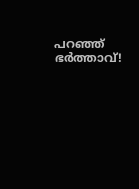പറഞ്ഞ് ഭർത്താവ്!